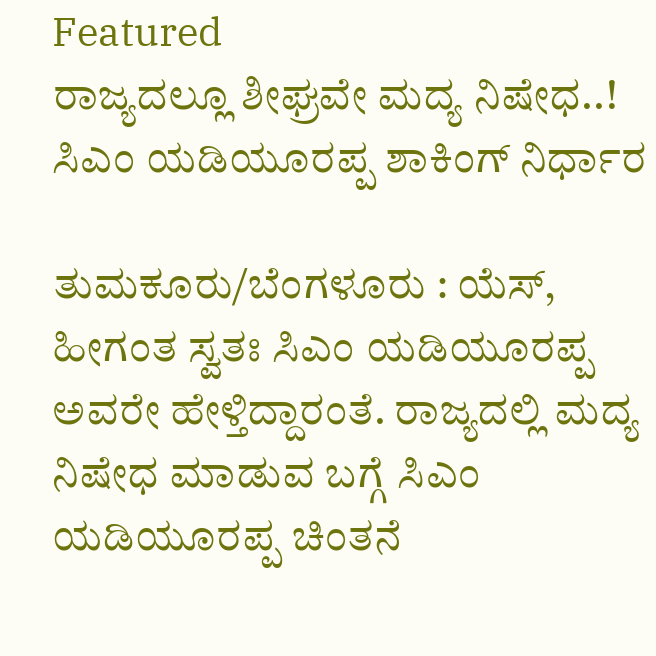Featured
ರಾಜ್ಯದಲ್ಲೂ ಶೀಘ್ರವೇ ಮದ್ಯ ನಿಷೇಧ..! ಸಿಎಂ ಯಡಿಯೂರಪ್ಪ ಶಾಕಿಂಗ್ ನಿರ್ಧಾರ

ತುಮಕೂರು/ಬೆಂಗಳೂರು : ಯೆಸ್, ಹೀಗಂತ ಸ್ವತಃ ಸಿಎಂ ಯಡಿಯೂರಪ್ಪ ಅವರೇ ಹೇಳ್ತಿದ್ದಾರಂತೆ. ರಾಜ್ಯದಲ್ಲಿ ಮದ್ಯ ನಿಷೇಧ ಮಾಡುವ ಬಗ್ಗೆ ಸಿಎಂ ಯಡಿಯೂರಪ್ಪ ಚಿಂತನೆ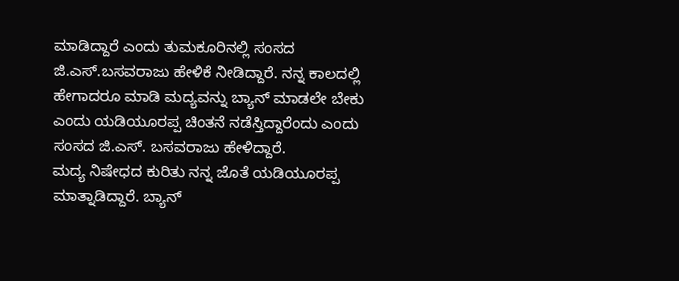ಮಾಡಿದ್ದಾರೆ ಎಂದು ತುಮಕೂರಿನಲ್ಲಿ ಸಂಸದ ಜಿ.ಎಸ್.ಬಸವರಾಜು ಹೇಳಿಕೆ ನೀಡಿದ್ದಾರೆ. ನನ್ನ ಕಾಲದಲ್ಲಿ ಹೇಗಾದರೂ ಮಾಡಿ ಮದ್ಯವನ್ನು ಬ್ಯಾನ್ ಮಾಡಲೇ ಬೇಕು ಎಂದು ಯಡಿಯೂರಪ್ಪ ಚಿಂತನೆ ನಡೆಸ್ತಿದ್ದಾರೆಂದು ಎಂದು ಸಂಸದ ಜಿ.ಎಸ್. ಬಸವರಾಜು ಹೇಳಿದ್ದಾರೆ.
ಮದ್ಯ ನಿಷೇಧದ ಕುರಿತು ನನ್ನ ಜೊತೆ ಯಡಿಯೂರಪ್ಪ ಮಾತ್ನಾಡಿದ್ದಾರೆ. ಬ್ಯಾನ್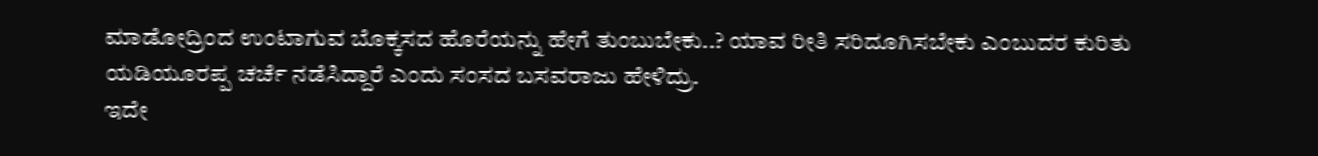ಮಾಡೋದ್ರಿಂದ ಉಂಟಾಗುವ ಬೊಕ್ಕಸದ ಹೊರೆಯನ್ನು ಹೇಗೆ ತುಂಬುಬೇಕು..? ಯಾವ ರೀತಿ ಸರಿದೂಗಿಸಬೇಕು ಎಂಬುದರ ಕುರಿತು ಯಡಿಯೂರಪ್ಪ ಚರ್ಚೆ ನಡೆಸಿದ್ದಾರೆ ಎಂದು ಸಂಸದ ಬಸವರಾಜು ಹೇಳಿದ್ರು.
ಇದೇ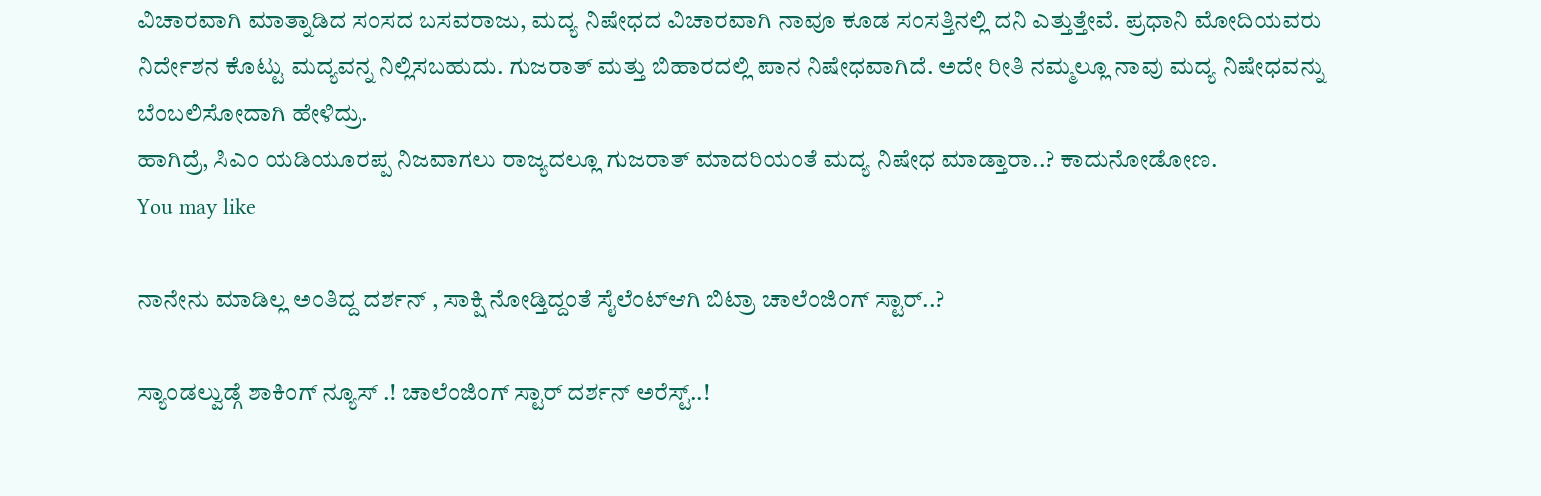ವಿಚಾರವಾಗಿ ಮಾತ್ನಾಡಿದ ಸಂಸದ ಬಸವರಾಜು, ಮದ್ಯ ನಿಷೇಧದ ವಿಚಾರವಾಗಿ ನಾವೂ ಕೂಡ ಸಂಸತ್ತಿನಲ್ಲಿ ದನಿ ಎತ್ತುತ್ತೇವೆ. ಪ್ರಧಾನಿ ಮೋದಿಯವರು ನಿರ್ದೇಶನ ಕೊಟ್ಟು ಮದ್ಯವನ್ನ ನಿಲ್ಲಿಸಬಹುದು. ಗುಜರಾತ್ ಮತ್ತು ಬಿಹಾರದಲ್ಲಿ ಪಾನ ನಿಷೇಧವಾಗಿದೆ. ಅದೇ ರೀತಿ ನಮ್ಮಲ್ಲೂ ನಾವು ಮದ್ಯ ನಿಷೇಧವನ್ನು ಬೆಂಬಲಿಸೋದಾಗಿ ಹೇಳಿದ್ರು.
ಹಾಗಿದ್ರೆ, ಸಿಎಂ ಯಡಿಯೂರಪ್ಪ ನಿಜವಾಗಲು ರಾಜ್ಯದಲ್ಲೂ ಗುಜರಾತ್ ಮಾದರಿಯಂತೆ ಮದ್ಯ ನಿಷೇಧ ಮಾಡ್ತಾರಾ..? ಕಾದುನೋಡೋಣ.
You may like

ನಾನೇನು ಮಾಡಿಲ್ಲ ಅಂತಿದ್ದ ದರ್ಶನ್ , ಸಾಕ್ಷಿ ನೋಡ್ತಿದ್ದಂತೆ ಸೈಲೆಂಟ್ಆಗಿ ಬಿಟ್ರಾ ಚಾಲೆಂಜಿಂಗ್ ಸ್ಟಾರ್..?

ಸ್ಯಾಂಡಲ್ವುಡ್ಗೆ ಶಾಕಿಂಗ್ ನ್ಯೂಸ್ .! ಚಾಲೆಂಜಿಂಗ್ ಸ್ಟಾರ್ ದರ್ಶನ್ ಅರೆಸ್ಟ್..!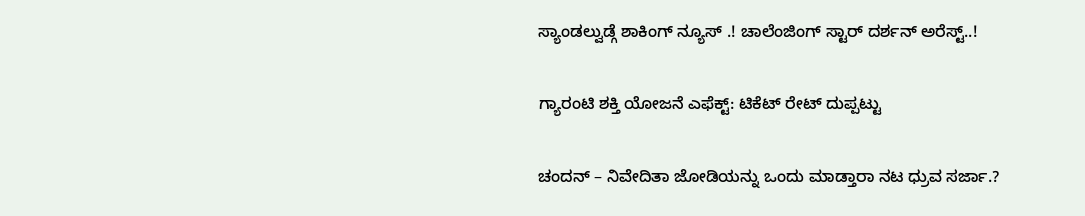ಸ್ಯಾಂಡಲ್ವುಡ್ಗೆ ಶಾಕಿಂಗ್ ನ್ಯೂಸ್ .! ಚಾಲೆಂಜಿಂಗ್ ಸ್ಟಾರ್ ದರ್ಶನ್ ಅರೆಸ್ಟ್..!

ಗ್ಯಾರಂಟಿ ಶಕ್ತಿ ಯೋಜನೆ ಎಫೆಕ್ಟ್: ಟಿಕೆಟ್ ರೇಟ್ ದುಪ್ಪಟ್ಟು

ಚಂದನ್ – ನಿವೇದಿತಾ ಜೋಡಿಯನ್ನು ಒಂದು ಮಾಡ್ತಾರಾ ನಟ ಧ್ರುವ ಸರ್ಜಾ.?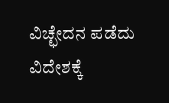ವಿಚ್ಛೇದನ ಪಡೆದು ವಿದೇಶಕ್ಕೆ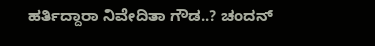ಹರ್ತಿದ್ದಾರಾ ನಿವೇದಿತಾ ಗೌಡ..? ಚಂದನ್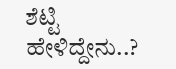ಶೆಟ್ಟಿ ಹೇಳಿದ್ದೇನು..?